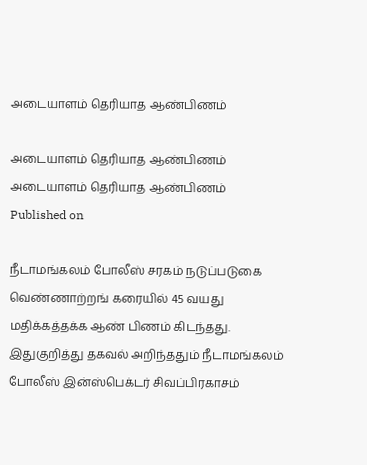அடையாளம் தெரியாத ஆண்பிணம்

அடையாளம் தெரியாத ஆண்பிணம்
அடையாளம் தெரியாத ஆண்பிணம்
Published on

நீடாமங்கலம் போலீஸ் சரகம் நடுப்படுகை வெண்ணாற்றங் கரையில் 45 வயது மதிக்கத்தக்க ஆண் பிணம் கிடந்தது. இதுகுறித்து தகவல் அறிந்ததும் நீடாமங்கலம் போலீஸ் இன்ஸ்பெக்டர் சிவப்பிரகாசம்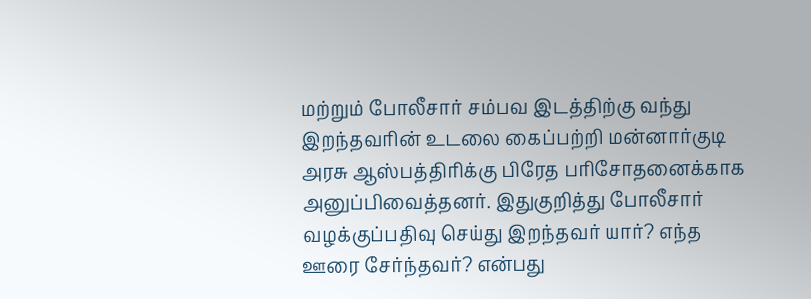மற்றும் போலீசார் சம்பவ இடத்திற்கு வந்து இறந்தவரின் உடலை கைப்பற்றி மன்னார்குடி அரசு ஆஸ்பத்திரிக்கு பிரேத பரிசோதனைக்காக அனுப்பிவைத்தனர். இதுகுறித்து போலீசார் வழக்குப்பதிவு செய்து இறந்தவர் யார்? எந்த ஊரை சேர்ந்தவர்? என்பது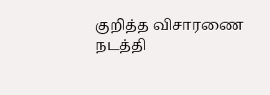குறித்த விசாரணை நடத்தி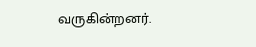வருகின்றனர்.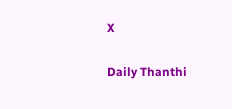X

Daily Thanthi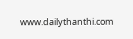www.dailythanthi.com